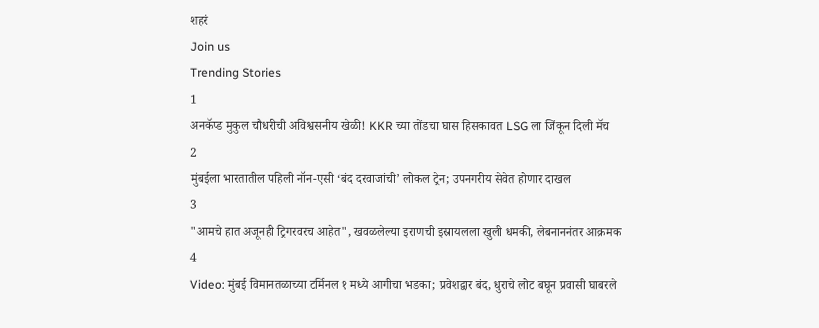शहरं
Join us
Trending Stories
1
अनकॅप्ड मुकुल चौधरीची अविश्वसनीय खेळी! KKR च्या तोंडचा घास हिसकावत LSG ला जिंकून दिली मॅच
2
मुंबईला भारतातील पहिली नॉन-एसी ‘बंद दरवाजांची’ लोकल ट्रेन; उपनगरीय सेवेत होणार दाखल
3
"आमचे हात अजूनही ट्रिगरवरच आहेत", खवळलेल्या इराणची इस्रायलला खुली धमकी, लेबनाननंतर आक्रमक
4
Video: मुंबई विमानतळाच्या टर्मिनल १ मध्ये आगीचा भडका; प्रवेशद्वार बंद, धुराचे लोट बघून प्रवासी घाबरले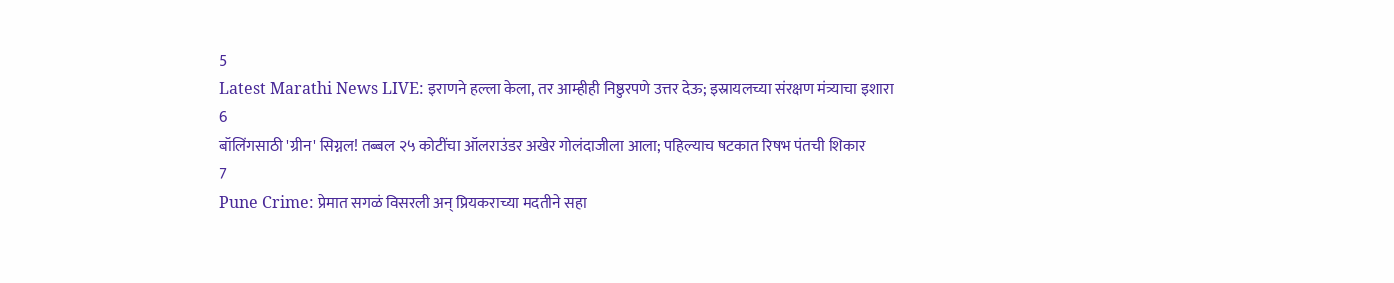5
Latest Marathi News LIVE: इराणने हल्ला केला, तर आम्हीही निष्ठुरपणे उत्तर देऊ; इस्रायलच्या संरक्षण मंत्र्याचा इशारा
6
बॉलिंगसाठी 'ग्रीन' सिग्नल! तब्बल २५ कोटींचा ऑलराउंडर अखेर गोलंदाजीला आला; पहिल्याच षटकात रिषभ पंतची शिकार
7
Pune Crime: प्रेमात सगळं विसरली अन् प्रियकराच्या मदतीने सहा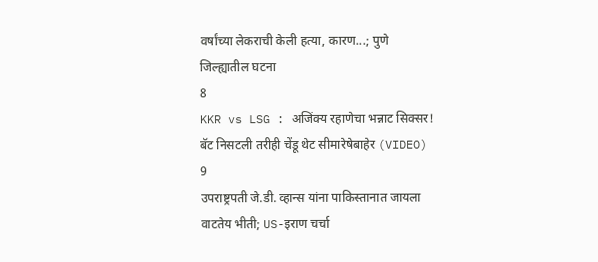वर्षांच्या लेकराची केली हत्या, कारण...; पुणे जिल्ह्यातील घटना
8
KKR vs LSG : अजिंक्य रहाणेचा भन्नाट सिक्सर! बॅट निसटली तरीही चेंडू थेट सीमारेषेबाहेर (VIDEO)
9
उपराष्ट्रपती जे.डी. व्हान्स यांना पाकिस्तानात जायला वाटतेय भीती; US-इराण चर्चा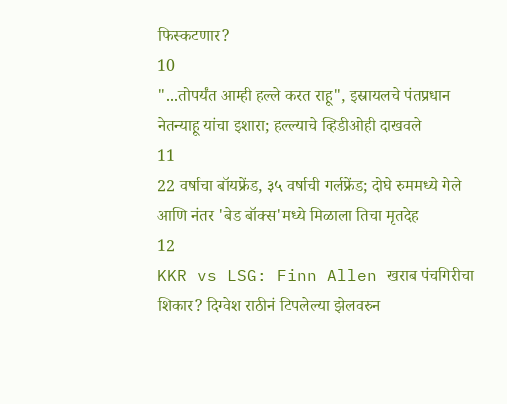फिस्कटणार?
10
"...तोपर्यंत आम्ही हल्ले करत राहू", इस्रायलचे पंतप्रधान नेतन्याहू यांचा इशारा; हल्ल्याचे व्हिडीओही दाखवले
11
22 वर्षाचा बॉयफ्रेंड, ३५ वर्षाची गर्लफ्रेंड; दोघे रुममध्ये गेले आणि नंतर 'बेड बॉक्स'मध्ये मिळाला तिचा मृतदेह
12
KKR vs LSG: Finn Allen खराब पंचगिरीचा शिकार? दिग्वेश राठीनं टिपलेल्या झेलवरुन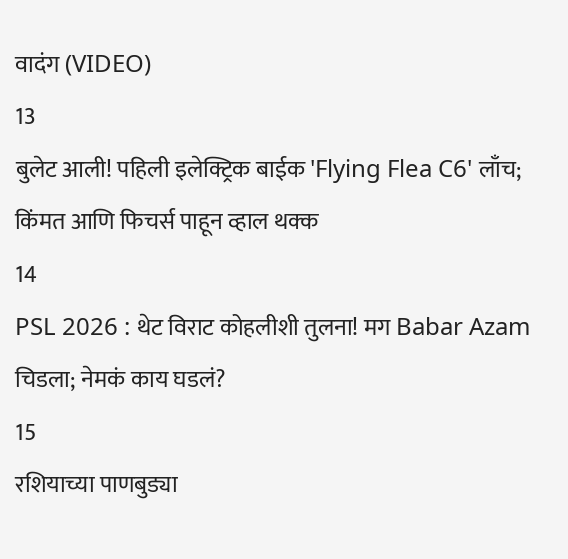वादंग (VIDEO)
13
बुलेट आली! पहिली इलेक्ट्रिक बाईक 'Flying Flea C6' लाँच; किंमत आणि फिचर्स पाहून व्हाल थक्क
14
PSL 2026 : थेट विराट कोहलीशी तुलना! मग Babar Azam चिडला; नेमकं काय घडलं?
15
रशियाच्या पाणबुड्या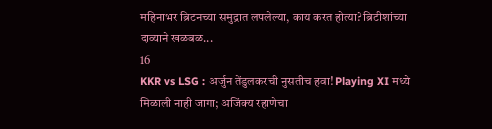महिनाभर ब्रिटनच्या समुद्रात लपलेल्या, काय करत होत्या? ब्रिटीशांच्या दाव्याने खळबळ...
16
KKR vs LSG : अर्जुन तेंडुलकरची नुसतीच हवा! Playing XI मध्ये मिळाली नाही जागा; अजिंक्य रहाणेचा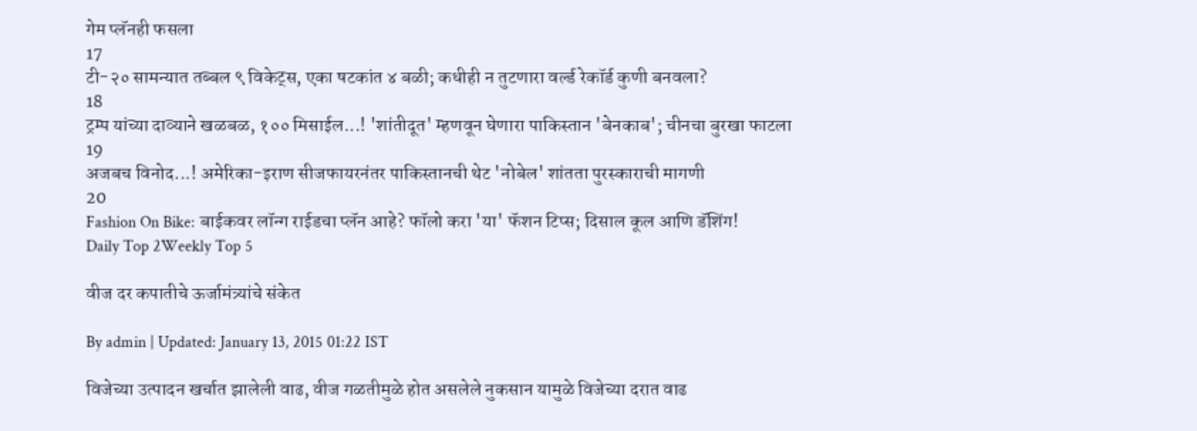गेम प्लॅनही फसला
17
टी-२० सामन्यात तब्बल ९ विकेट्स, एका षटकांत ४ बळी; कधीही न तुटणारा वर्ल्ड रेकॉर्ड कुणी बनवला?
18
ट्रम्प यांच्या दाव्याने खळबळ, १०० मिसाईल...! 'शांतीदूत' म्हणवून घेणारा पाकिस्तान 'बेनकाब'; चीनचा बुरखा फाटला
19
अजबच विनोद...! अमेरिका-इराण सीजफायरनंतर पाकिस्तानची थेट 'नोबेल' शांतता पुरस्काराची मागणी
20
Fashion On Bike: बाईकवर लॉन्ग राईडचा प्लॅन आहे? फॉलो करा 'या' फॅशन टिप्स; दिसाल कूल आणि डॅशिंग!
Daily Top 2Weekly Top 5

वीज दर कपातीचे ऊर्जामंत्र्यांचे संकेत

By admin | Updated: January 13, 2015 01:22 IST

विजेच्या उत्पादन खर्चात झालेली वाढ, वीज गळतीमुळे होत असलेले नुकसान यामुळे विजेच्या दरात वाढ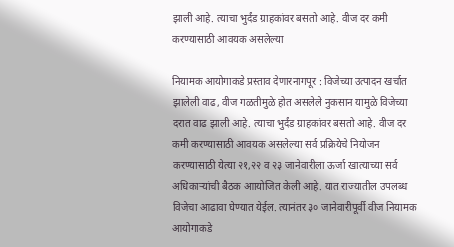झाली आहे. त्याचा भुर्दंड ग्राहकांवर बसतो आहे. वीज दर कमी करण्यासाठी आवयक असलेल्या

नियामक आयोगाकडे प्रस्ताव देणारनागपूर : विजेच्या उत्पादन खर्चात झालेली वाढ, वीज गळतीमुळे होत असलेले नुकसान यामुळे विजेच्या दरात वाढ झाली आहे. त्याचा भुर्दंड ग्राहकांवर बसतो आहे. वीज दर कमी करण्यासाठी आवयक असलेल्या सर्व प्रक्रियेचे नियोजन करण्यासाठी येत्या २१,२२ व २३ जानेवारीला ऊर्जा खात्याच्या सर्व अधिकाऱ्यांची बैठक आायोजित केली आहे. यात राज्यातील उपलब्ध विजेचा आढावा घेण्यात येईल. त्यानंतर ३० जानेवारीपूर्वी वीज नियामक आयोगाकडे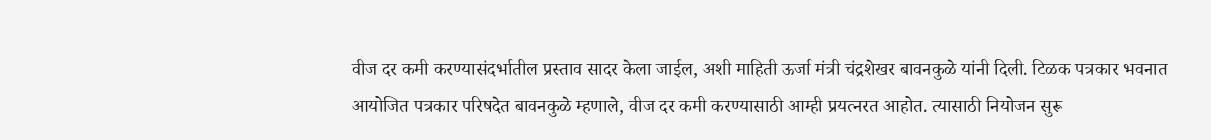वीज दर कमी करण्यासंदर्भातील प्रस्ताव सादर केला जाईल, अशी माहिती ऊर्जा मंत्री चंद्रशेखर बावनकुळे यांनी दिली. टिळक पत्रकार भवनात आयोजित पत्रकार परिषदेत बावनकुळे म्हणाले, वीज दर कमी करण्यासाठी आम्ही प्रयत्नरत आहोत. त्यासाठी नियोजन सुरू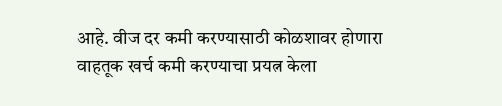आहे. वीज दर कमी करण्यासाठी कोळशावर होणारा वाहतूक खर्च कमी करण्याचा प्रयत्न केला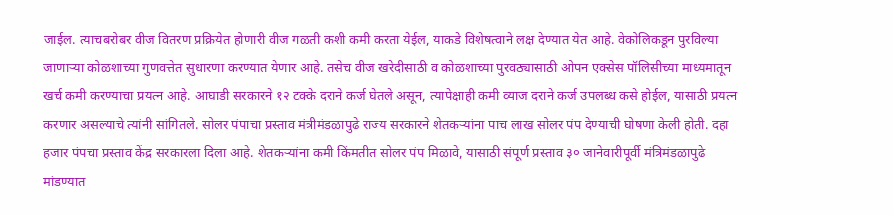जाईल. त्याचबरोबर वीज वितरण प्रक्रियेत होणारी वीज गळती कशी कमी करता येईल, याकडे विशेषत्वाने लक्ष देण्यात येत आहे. वेकोलिकडून पुरविल्या जाणाऱ्या कोळशाच्या गुणवत्तेत सुधारणा करण्यात येणार आहे. तसेच वीज खरेदीसाठी व कोळशाच्या पुरवठ्यासाठी ओपन एक्सेस पॉलिसीच्या माध्यमातून खर्च कमी करण्याचा प्रयत्न आहे. आघाडी सरकारने १२ टक्के दराने कर्ज घेतले असून, त्यापेक्षाही कमी व्याज दराने कर्ज उपलब्ध कसे होईल, यासाठी प्रयत्न करणार असल्याचे त्यांनी सांगितले. सोलर पंपाचा प्रस्ताव मंत्रीमंडळापुढे राज्य सरकारने शेतकऱ्यांना पाच लाख सोलर पंप देण्याची घोषणा केली होती. दहा हजार पंपचा प्रस्ताव केंद्र सरकारला दिला आहे. शेतकऱ्यांना कमी किंमतीत सोलर पंप मिळावे, यासाठी संपूर्ण प्रस्ताव ३० जानेवारीपूर्वी मंत्रिमंडळापुढे मांडण्यात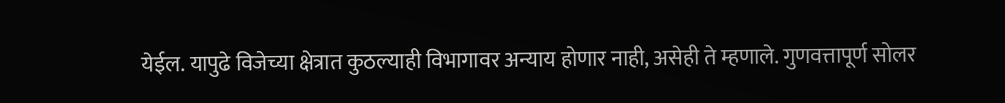येईल. यापुढे विजेच्या क्षेत्रात कुठल्याही विभागावर अन्याय होणार नाही, असेही ते म्हणाले. गुणवत्तापूर्ण सोलर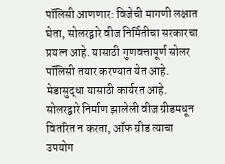पॉलिसी आणणार: विजेची मागणी लक्षात घेता, सोलरद्वारे वीज निर्मितीचा सरकारचा प्रयत्न आहे. यासाठी गुणवत्तापूर्ण सोलर पॉलिसी तयार करण्यात येत आहे. मेडासुद्धा यासाठी कार्यरत आहे. सोलरद्वारे निर्माण झालेली वीज ग्रीडमधून वितरित न करता, ऑफ ग्रीड त्याचा उपयोग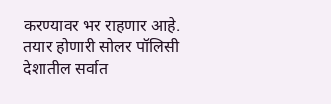करण्यावर भर राहणार आहे. तयार होणारी सोलर पॉलिसी देशातील सर्वात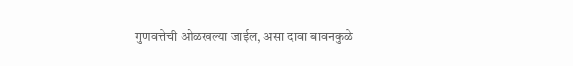गुणवत्तेची ओळखल्या जाईल, असा दावा बावनकुळे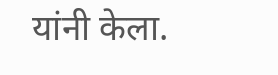यांनी केला.